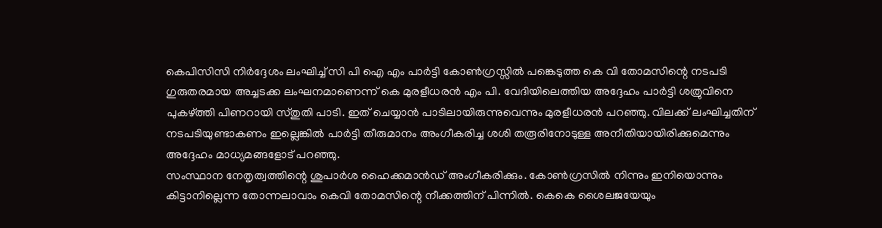കെപിസിസി നിർദ്ദേശം ലംഘിച്ച് സി പി ഐ എം പാർട്ടി കോൺഗ്രസ്സിൽ പങ്കെടുത്ത കെ വി തോമസിന്റെ നടപടി ഗുരുതരമായ അച്ചടക്ക ലംഘനമാണെന്ന് കെ മുരളീധരൻ എം പി. വേദിയിലെത്തിയ അദ്ദേഹം പാർട്ടി ശത്രുവിനെ പുകഴ്ത്തി പിണറായി സ്തുതി പാടി. ഇത് ചെയ്യാൻ പാടിലായിരുന്നുവെന്നും മുരളീധരൻ പറഞ്ഞു. വിലക്ക് ലംഘിച്ചതിന് നടപടിയുണ്ടാകണം ഇല്ലെങ്കിൽ പാർട്ടി തീരുമാനം അംഗീകരിച്ച ശശി തരൂരിനോടുള്ള അനീതിയായിരിക്കുമെന്നും അദ്ദേഹം മാധ്യമങ്ങളോട് പറഞ്ഞു.
സംസ്ഥാന നേതൃത്വത്തിന്റെ ശുപാര്‍ശ ഹൈക്കമാന്‍ഡ് അംഗീകരിക്കും. കോണ്‍ഗ്രസില്‍ നിന്നും ഇനിയൊന്നും കിട്ടാനില്ലെന്ന തോന്നലാവാം കെവി തോമസിന്റെ നീക്കത്തിന് പിന്നില്‍. കെകെ ശൈലജയേയും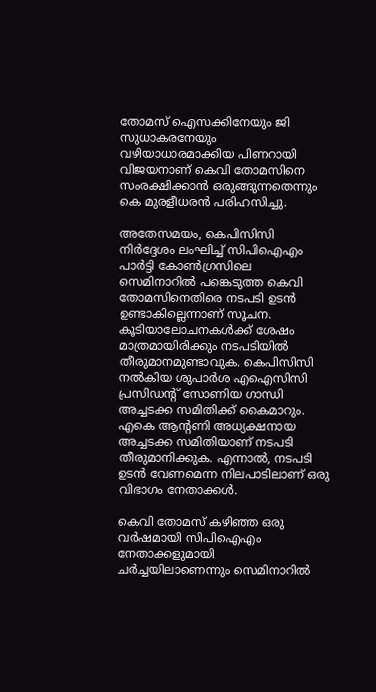തോമസ് ഐസക്കിനേയും ജി സുധാകരനേയും വഴിയാധാരമാക്കിയ പിണറായി വിജയനാണ് കെവി തോമസിനെ സംരക്ഷിക്കാന്‍ ഒരുങ്ങുന്നതെന്നും കെ മുരളീധരന്‍ പരിഹസിച്ചു.

അതേസമയം, കെപിസിസി നിര്‍ദ്ദേശം ലംഘിച്ച് സിപിഐഎം പാര്‍ട്ടി കോണ്‍ഗ്രസിലെ സെമിനാറില്‍ പങ്കെടുത്ത കെവി തോമസിനെതിരെ നടപടി ഉടന്‍ ഉണ്ടാകില്ലെന്നാണ് സൂചന. കൂടിയാലോചനകള്‍ക്ക് ശേഷം മാത്രമായിരിക്കും നടപടിയില്‍ തീരുമാനമുണ്ടാവുക. കെപിസിസി നല്‍കിയ ശുപാര്‍ശ എഐസിസി പ്രസിഡന്റ് സോണിയ ഗാന്ധി അച്ചടക്ക സമിതിക്ക് കൈമാറും. എകെ ആന്റണി അധ്യക്ഷനായ അച്ചടക്ക സമിതിയാണ് നടപടി തീരുമാനിക്കുക. എന്നാല്‍, നടപടി ഉടന്‍ വേണമെന്ന നിലപാടിലാണ് ഒരു വിഭാഗം നേതാക്കള്‍.

കെവി തോമസ് കഴിഞ്ഞ ഒരു വര്‍ഷമായി സിപിഐഎം നേതാക്കളുമായി ചര്‍ച്ചയിലാണെന്നും സെമിനാറില്‍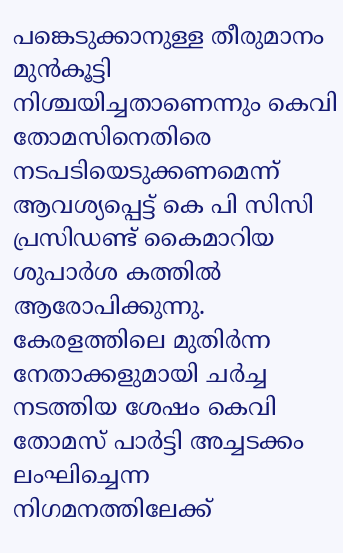പങ്കെടുക്കാനുള്ള തീരുമാനം മുന്‍കൂട്ടി നിശ്ചയിച്ചതാണെന്നും കെവി തോമസിനെതിരെ നടപടിയെടുക്കണമെന്ന് ആവശ്യപ്പെട്ട് കെ പി സിസി പ്രസിഡണ്ട് കൈമാറിയ ശുപാർശ കത്തിൽ ആരോപിക്കുന്നു.
കേരളത്തിലെ മുതിര്‍ന്ന നേതാക്കളുമായി ചര്‍ച്ച നടത്തിയ ശേഷം കെവി തോമസ് പാര്‍ട്ടി അച്ചടക്കം ലംഘിച്ചെന്ന നിഗമനത്തിലേക്ക്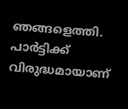ഞങ്ങളെത്തി. പാര്‍ട്ടിക്ക് വിരുദ്ധമായാണ്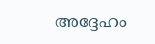അദ്ദേഹം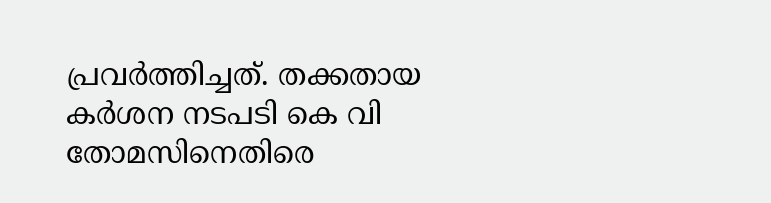പ്രവര്‍ത്തിച്ചത്. തക്കതായ കര്‍ശന നടപടി കെ വി തോമസിനെതിരെ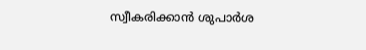സ്വീകരിക്കാന്‍ ശുപാര്‍ശ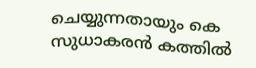ചെയ്യുന്നതായും കെ സുധാകരന്‍ കത്തില്‍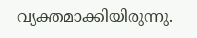വ്യക്തമാക്കിയിരുന്നു.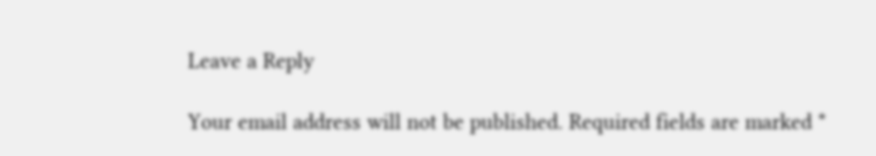Leave a Reply

Your email address will not be published. Required fields are marked *